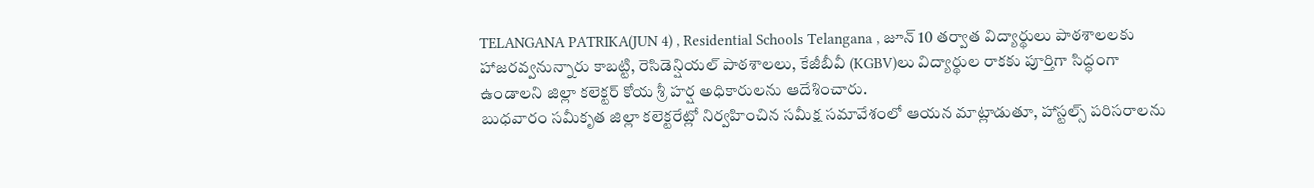TELANGANA PATRIKA(JUN 4) , Residential Schools Telangana , జూన్ 10 తర్వాత విద్యార్థులు పాఠశాలలకు హాజరవ్వనున్నారు కాబట్టి, రెసిడెన్షియల్ పాఠశాలలు, కేజీబీవీ (KGBV)లు విద్యార్థుల రాకకు పూర్తిగా సిద్ధంగా ఉండాలని జిల్లా కలెక్టర్ కోయ శ్రీ హర్ష అధికారులను ఆదేశించారు.
బుధవారం సమీకృత జిల్లా కలెక్టరేట్లో నిర్వహించిన సమీక్ష సమావేశంలో ఆయన మాట్లాడుతూ, హాస్టల్స్ పరిసరాలను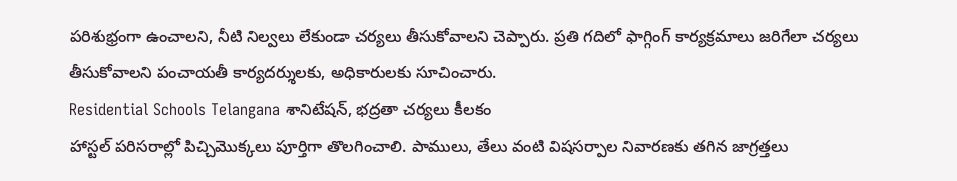పరిశుభ్రంగా ఉంచాలని, నీటి నిల్వలు లేకుండా చర్యలు తీసుకోవాలని చెప్పారు. ప్రతి గదిలో ఫాగ్గింగ్ కార్యక్రమాలు జరిగేలా చర్యలు తీసుకోవాలని పంచాయతీ కార్యదర్శులకు, అధికారులకు సూచించారు.
Residential Schools Telangana శానిటేషన్, భద్రతా చర్యలు కీలకం
హాస్టల్ పరిసరాల్లో పిచ్చిమొక్కలు పూర్తిగా తొలగించాలి. పాములు, తేలు వంటి విషసర్పాల నివారణకు తగిన జాగ్రత్తలు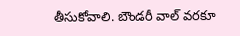తీసుకోవాలి. బౌండరీ వాల్ వరకూ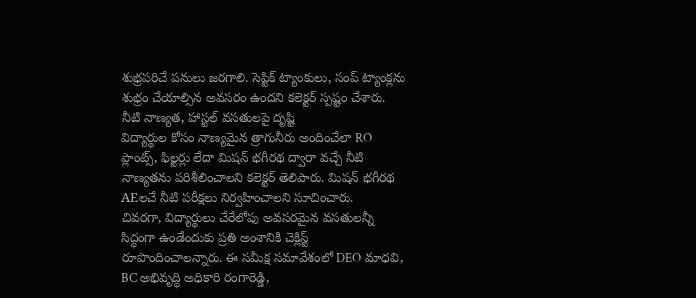శుభ్రపరిచే పనులు జరగాలి. సెప్టిక్ ట్యాంకులు, సంప్ ట్యాంక్లను శుభ్రం చేయాల్సిన అవసరం ఉందని కలెక్టర్ స్పష్టం చేశారు.
నీటి నాణ్యత, హాస్టల్ వసతులపై దృష్టి
విద్యార్థుల కోసం నాణ్యమైన త్రాగునీరు అందించేలా RO ప్లాంట్స్, ఫిల్టర్లు లేదా మిషన్ భగీరథ ద్వారా వచ్చే నీటి నాణ్యతను పరిశీలించాలని కలెక్టర్ తెలిపారు. మిషన్ భగీరథ AEలచే నీటి పరీక్షలు నిర్వహించాలని సూచించారు.
చివరగా, విద్యార్థులు చేరేలోపు అవసరమైన వసతులన్నీ సిద్ధంగా ఉండేందుకు ప్రతి అంశానికి చెక్లిస్ట్ రూపొందించాలన్నారు. ఈ సమీక్ష సమావేశంలో DEO మాధవి, BC అభివృద్ధి అధికారి రంగారెడ్డి,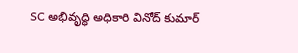SC అభివృద్ధి అధికారి వినోద్ కుమార్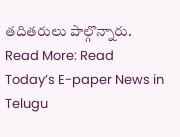తదితరులు పాల్గొన్నారు.
Read More: Read Today’s E-paper News in Telugu